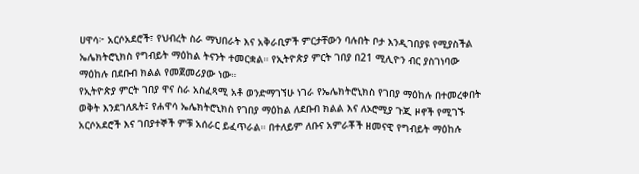ሀዋሳ፦ አርሶአደሮች፣ የህብረት ስራ ማህበራት እና አቅራቢዎች ምርታቸውን ባሉበት ቦታ እንዲገበያዩ የሚያስችል ኤሌክትሮኒክስ የግብይት ማዕከል ትናንት ተመርቋል። የኢትዮጵያ ምርት ገበያ በ21 ሚሊዮን ብር ያስገነባው ማዕከሉ በደቡብ ክልል የመጀመሪያው ነው።
የኢትዮጵያ ምርት ገበያ ዋና ስራ አስፈጻሚ አቶ ወንድማገኘሁ ነገራ የኤሌክትሮኒክስ የገበያ ማዕከሉ በተመረቀበት ወቅት እንደገለጹት፤ የሐዋሳ ኤሌክትሮኒክስ የገበያ ማዕከል ለደቡብ ክልል እና ለኦሮሚያ ጉጂ ዞኖች የሚገኙ አርሶአደሮች እና ገበያተኞች ምቹ አሰራር ይፈጥራል። በተለይም ለቡና አምራቾች ዘመናዊ የግብይት ማዕከሉ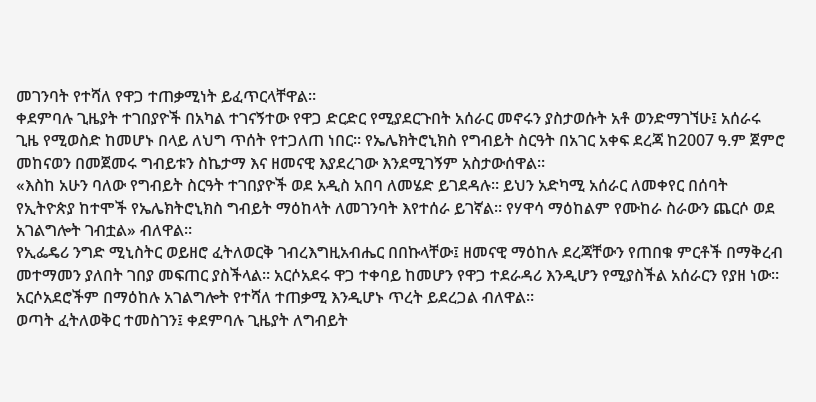መገንባት የተሻለ የዋጋ ተጠቃሚነት ይፈጥርላቸዋል።
ቀደምባሉ ጊዜያት ተገበያዮች በአካል ተገናኝተው የዋጋ ድርድር የሚያደርጉበት አሰራር መኖሩን ያስታወሱት አቶ ወንድማገኘሁ፤ አሰራሩ ጊዜ የሚወስድ ከመሆኑ በላይ ለህግ ጥሰት የተጋለጠ ነበር። የኤሌክትሮኒክስ የግብይት ስርዓት በአገር አቀፍ ደረጃ ከ2007 ዓ.ም ጀምሮ መከናወን በመጀመሩ ግብይቱን ስኬታማ እና ዘመናዊ እያደረገው እንደሚገኝም አስታውሰዋል።
«እስከ አሁን ባለው የግብይት ስርዓት ተገበያዮች ወደ አዲስ አበባ ለመሄድ ይገደዳሉ። ይህን አድካሚ አሰራር ለመቀየር በሰባት የኢትዮጵያ ከተሞች የኤሌክትሮኒክስ ግብይት ማዕከላት ለመገንባት እየተሰራ ይገኛል። የሃዋሳ ማዕከልም የሙከራ ስራውን ጨርሶ ወደ አገልግሎት ገብቷል» ብለዋል።
የኢፌዴሪ ንግድ ሚኒስትር ወይዘሮ ፈትለወርቅ ገብረእግዚአብሔር በበኩላቸው፤ ዘመናዊ ማዕከሉ ደረጃቸውን የጠበቁ ምርቶች በማቅረብ መተማመን ያለበት ገበያ መፍጠር ያስችላል። አርሶአደሩ ዋጋ ተቀባይ ከመሆን የዋጋ ተደራዳሪ እንዲሆን የሚያስችል አሰራርን የያዘ ነው። አርሶአደሮችም በማዕከሉ አገልግሎት የተሻለ ተጠቃሚ እንዲሆኑ ጥረት ይደረጋል ብለዋል።
ወጣት ፈትለወቅር ተመስገን፤ ቀደምባሉ ጊዜያት ለግብይት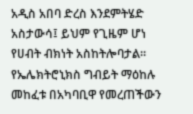አዲስ አበባ ድረስ እንደምትሄድ አስታውሳ፤ ይህም የጊዜም ሆነ የሀብት ብክነት አስከትሎባታል። የኤሌክትሮኒክስ ግብይት ማዕከሉ መከፈቱ በአካባቢዋ የመረጠችውን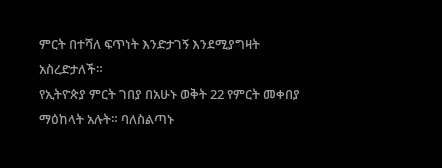ምርት በተሻለ ፍጥነት እንድታገኝ እንደሚያግዛት አስረድታለች።
የኢትዮጵያ ምርት ገበያ በአሁኑ ወቅት 22 የምርት መቀበያ ማዕከላት አሉት። ባለስልጣኑ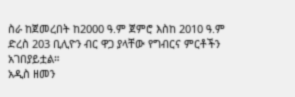ስራ ከጀመረበት ከ2000 ዓ.ም ጀምሮ እስከ 2010 ዓ.ም ድረስ 203 ቢሊዮን ብር ዋጋ ያላቸው የግብርና ምርቶችን አገበያይቷል።
አዲስ ዘመን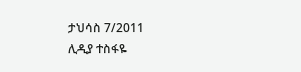ታህሳስ 7/2011
ሊዲያ ተስፋዬ